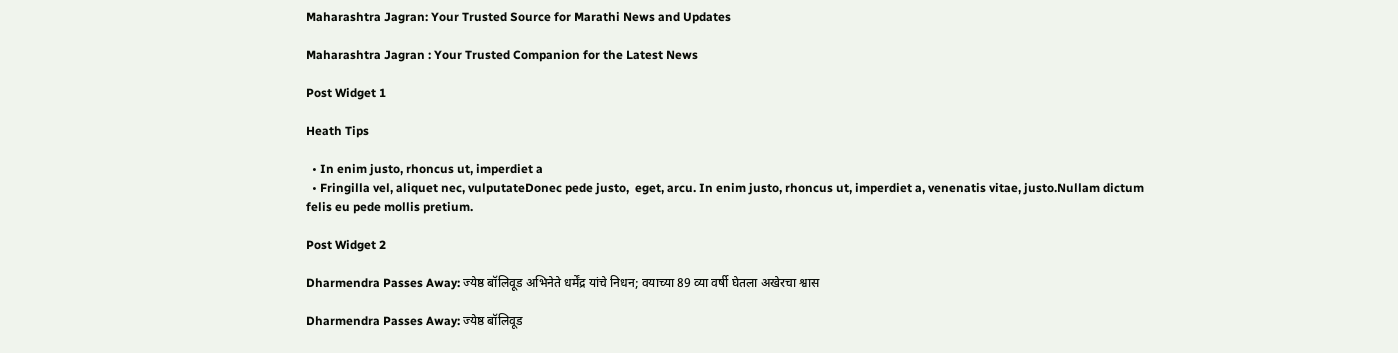Maharashtra Jagran: Your Trusted Source for Marathi News and Updates

Maharashtra Jagran : Your Trusted Companion for the Latest News

Post Widget 1

Heath Tips

  • In enim justo, rhoncus ut, imperdiet a
  • Fringilla vel, aliquet nec, vulputateDonec pede justo,  eget, arcu. In enim justo, rhoncus ut, imperdiet a, venenatis vitae, justo.Nullam dictum felis eu pede mollis pretium.

Post Widget 2

Dharmendra Passes Away: ज्येष्ठ बॉलिवूड अभिनेते धर्मेंद्र यांचे निधन; वयाच्या 89 व्या वर्षी घेतला अखेरचा श्वास

Dharmendra Passes Away: ज्येष्ठ बॉलिवूड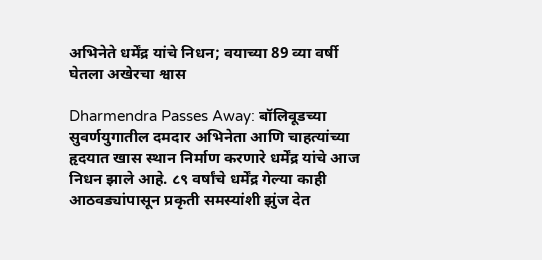अभिनेते धर्मेंद्र यांचे निधन; वयाच्या 89 व्या वर्षी घेतला अखेरचा श्वास

Dharmendra Passes Away: बॉलिवूडच्या सुवर्णयुगातील दमदार अभिनेता आणि चाहत्यांच्या हृदयात खास स्थान निर्माण करणारे धर्मेंद्र यांचे आज निधन झाले आहे. ८९ वर्षांचे धर्मेंद्र गेल्या काही आठवड्यांपासून प्रकृती समस्यांशी झुंज देत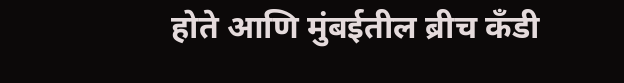होते आणि मुंबईतील ब्रीच कँडी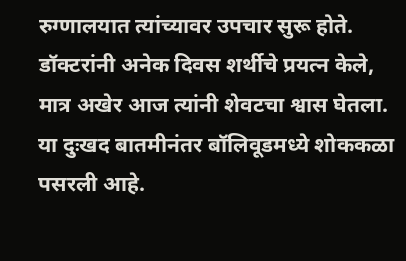रुग्णालयात त्यांच्यावर उपचार सुरू होते. डॉक्टरांनी अनेक दिवस शर्थीचे प्रयत्न केले, मात्र अखेर आज त्यांनी शेवटचा श्वास घेतला. या दुःखद बातमीनंतर बॉलिवूडमध्ये शोककळा पसरली आहे.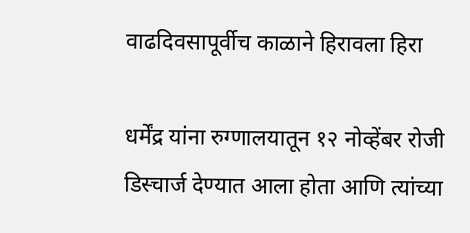वाढदिवसापूर्वीच काळाने हिरावला हिरा

धर्मेंद्र यांना रुग्णालयातून १२ नोव्हेंबर रोजी डिस्चार्ज देण्यात आला होता आणि त्यांच्या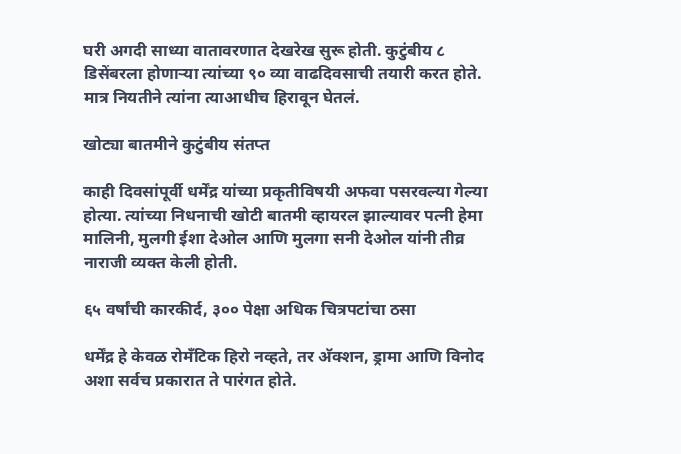घरी अगदी साध्या वातावरणात देखरेख सुरू होती. कुटुंबीय ८ डिसेंबरला होणाऱ्या त्यांच्या ९० व्या वाढदिवसाची तयारी करत होते. मात्र नियतीने त्यांना त्याआधीच हिरावून घेतलं.

खोट्या बातमीने कुटुंबीय संतप्त

काही दिवसांपूर्वी धर्मेंद्र यांच्या प्रकृतीविषयी अफवा पसरवल्या गेल्या होत्या. त्यांच्या निधनाची खोटी बातमी व्हायरल झाल्यावर पत्नी हेमा मालिनी, मुलगी ईशा देओल आणि मुलगा सनी देओल यांनी तीव्र नाराजी व्यक्त केली होती.

६५ वर्षांची कारकीर्द, ३०० पेक्षा अधिक चित्रपटांचा ठसा

धर्मेंद्र हे केवळ रोमँटिक हिरो नव्हते, तर अ‍ॅक्शन, ड्रामा आणि विनोद अशा सर्वच प्रकारात ते पारंगत होते.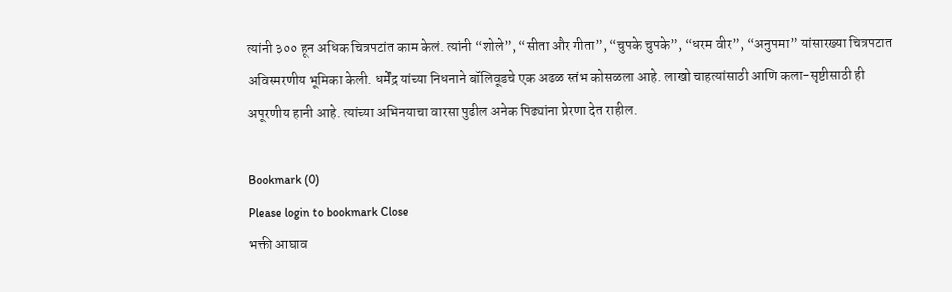त्यांनी ३०० हून अधिक चित्रपटांत काम केलं. त्यांनी “शोले”, “सीता और गीता”, “चुपके चुपके”, “धरम वीर”, “अनुपमा” यांसारख्या चित्रपटात अविस्मरणीय भूमिका केली. धर्मेंद्र यांच्या निधनाने बॉलिवूडचे एक अढळ स्तंभ कोसळला आहे. लाखो चाहत्यांसाठी आणि कला-सृष्टीसाठी ही अपूरणीय हानी आहे. त्यांच्या अभिनयाचा वारसा पुढील अनेक पिढ्यांना प्रेरणा देत राहील.

Bookmark (0)
Please login to bookmark Close
भक्ती आघाव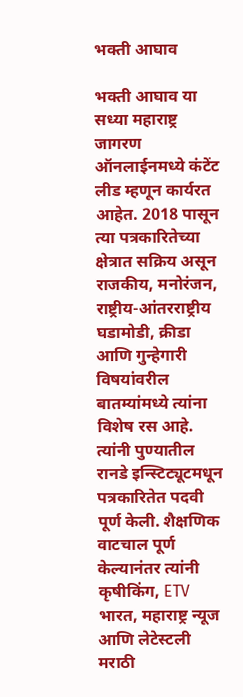भक्ती आघाव

भक्ती आघाव या सध्या महाराष्ट्र जागरण ऑनलाईनमध्ये कंटेंट लीड म्हणून कार्यरत आहेत. 2018 पासून त्या पत्रकारितेच्या क्षेत्रात सक्रिय असून राजकीय, मनोरंजन, राष्ट्रीय-आंतरराष्ट्रीय घडामोडी, क्रीडा आणि गुन्हेगारी विषयांवरील बातम्यांमध्ये त्यांना विशेष रस आहे. त्यांनी पुण्यातील रानडे इन्स्टिट्यूटमधून पत्रकारितेत पदवी पूर्ण केली. शैक्षणिक वाटचाल पूर्ण केल्यानंतर त्यांनी कृषीकिंग, ETV भारत, महाराष्ट्र न्यूज आणि लेटेस्टली मराठी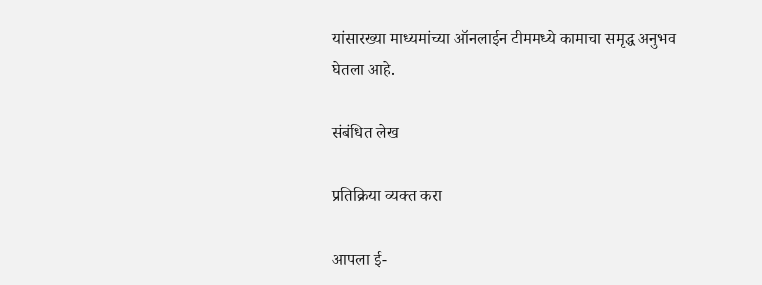यांसारख्या माध्यमांच्या ऑनलाईन टीममध्ये कामाचा समृद्ध अनुभव घेतला आहे.

संबंधित लेख

प्रतिक्रिया व्यक्त करा

आपला ई-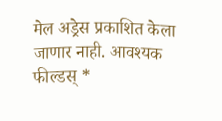मेल अड्रेस प्रकाशित केला जाणार नाही. आवश्यक फील्डस् *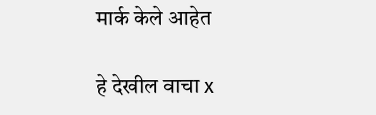मार्क केले आहेत

हे देखील वाचा x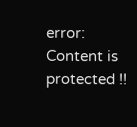error: Content is protected !!